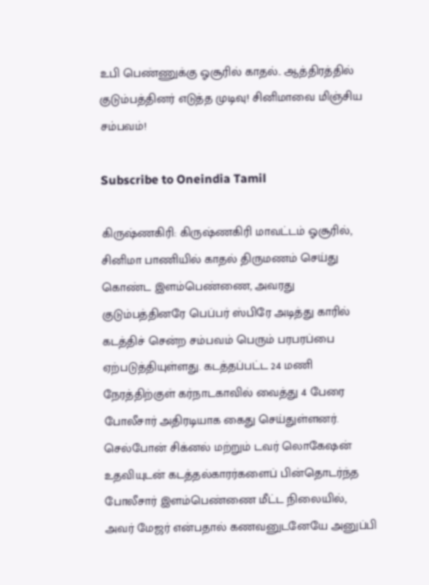உபி பெண்ணுக்கு ஓசூரில் காதல்.. ஆத்திரத்தில் குடும்பத்தினர் எடுத்த முடிவு! சினிமாவை மிஞ்சிய சம்பவம்!

Subscribe to Oneindia Tamil

கிருஷ்ணகிரி: கிருஷ்ணகிரி மாவட்டம் ஓசூரில், சினிமா பாணியில் காதல் திருமணம் செய்து கொண்ட இளம்பெண்ணை, அவரது குடும்பத்தினரே பெப்பர் ஸ்பிரே அடித்து காரில் கடத்திச் சென்ற சம்பவம் பெரும் பரபரப்பை ஏற்படுத்தியுள்ளது. கடத்தப்பட்ட 24 மணி நேரத்திற்குள் கர்நாடகாவில் வைத்து 4 பேரை போலீசார் அதிரடியாக கைது செய்துள்ளனர். செல்போன் சிக்னல் மற்றும் டவர் லொகேஷன் உதவியுடன் கடத்தல்காரர்களைப் பின்தொடர்ந்த போலீசார் இளம்பெண்ணை மீட்ட நிலையில், அவர் மேஜர் என்பதால் கணவனுடனேயே அனுப்பி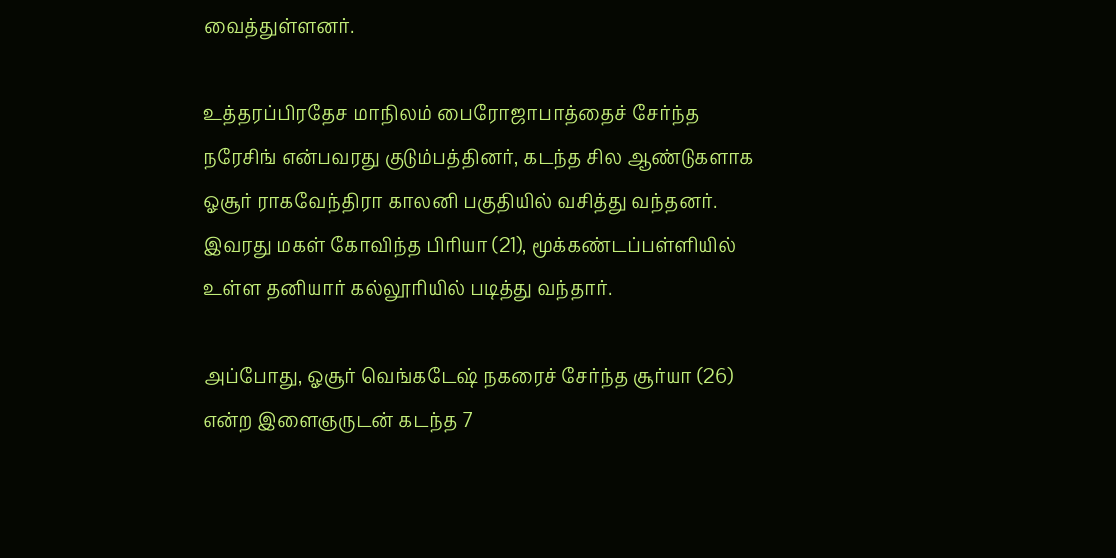வைத்துள்ளனர்.

உத்தரப்பிரதேச மாநிலம் பைரோஜாபாத்தைச் சேர்ந்த நரேசிங் என்பவரது குடும்பத்தினர், கடந்த சில ஆண்டுகளாக ஓசூர் ராகவேந்திரா காலனி பகுதியில் வசித்து வந்தனர். இவரது மகள் கோவிந்த பிரியா (21), மூக்கண்டப்பள்ளியில் உள்ள தனியார் கல்லூரியில் படித்து வந்தார்.

அப்போது, ஓசூர் வெங்கடேஷ் நகரைச் சேர்ந்த சூர்யா (26) என்ற இளைஞருடன் கடந்த 7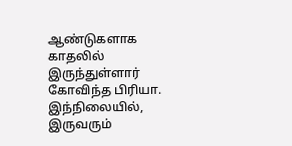ஆண்டுகளாக காதலில் இருந்துள்ளார் கோவிந்த பிரியா. இந்நிலையில், இருவரும்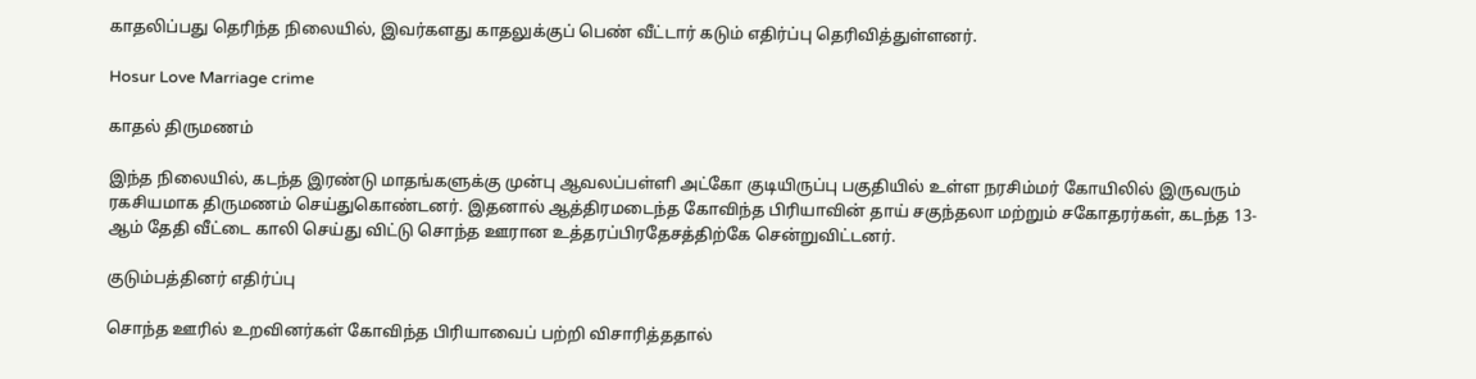காதலிப்பது தெரிந்த நிலையில், இவர்களது காதலுக்குப் பெண் வீட்டார் கடும் எதிர்ப்பு தெரிவித்துள்ளனர்.

Hosur Love Marriage crime

காதல் திருமணம்

இந்த நிலையில், கடந்த இரண்டு மாதங்களுக்கு முன்பு ஆவலப்பள்ளி அட்கோ குடியிருப்பு பகுதியில் உள்ள நரசிம்மர் கோயிலில் இருவரும் ரகசியமாக திருமணம் செய்துகொண்டனர். இதனால் ஆத்திரமடைந்த கோவிந்த பிரியாவின் தாய் சகுந்தலா மற்றும் சகோதரர்கள், கடந்த 13-ஆம் தேதி வீட்டை காலி செய்து விட்டு சொந்த ஊரான உத்தரப்பிரதேசத்திற்கே சென்றுவிட்டனர்.

குடும்பத்தினர் எதிர்ப்பு

சொந்த ஊரில் உறவினர்கள் கோவிந்த பிரியாவைப் பற்றி விசாரித்ததால்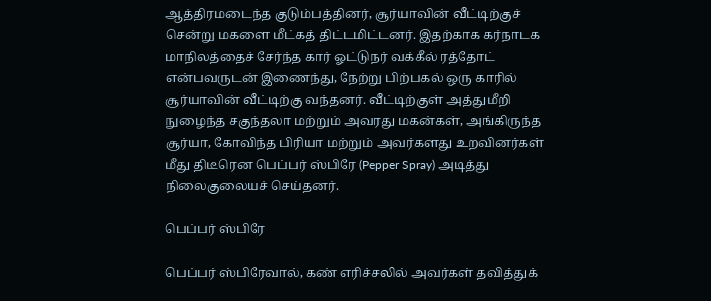ஆத்திரமடைந்த குடும்பத்தினர், சூர்யாவின் வீட்டிற்குச் சென்று மகளை மீட்கத் திட்டமிட்டனர். இதற்காக கர்நாடக மாநிலத்தைச் சேர்ந்த கார் ஓட்டுநர் வக்கீல் ரத்தோட் என்பவருடன் இணைந்து, நேற்று பிற்பகல் ஒரு காரில் சூர்யாவின் வீட்டிற்கு வந்தனர். வீட்டிற்குள் அத்துமீறி நுழைந்த சகுந்தலா மற்றும் அவரது மகன்கள், அங்கிருந்த சூர்யா, கோவிந்த பிரியா மற்றும் அவர்களது உறவினர்கள் மீது திடீரென பெப்பர் ஸ்பிரே (Pepper Spray) அடித்து நிலைகுலையச் செய்தனர்.

பெப்பர் ஸ்பிரே

பெப்பர் ஸ்பிரேவால், கண் எரிச்சலில் அவர்கள் தவித்துக்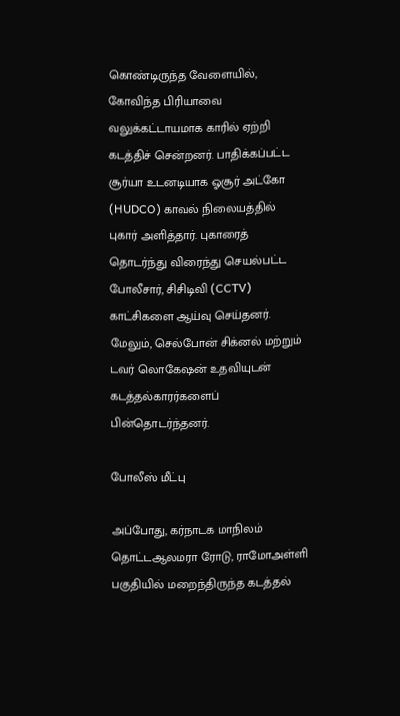கொண்டிருந்த வேளையில், கோவிந்த பிரியாவை வலுக்கட்டாயமாக காரில் ஏற்றி கடத்திச் சென்றனர். பாதிக்கப்பட்ட சூர்யா உடனடியாக ஓசூர் அட்கோ (HUDCO) காவல் நிலையத்தில் புகார் அளித்தார். புகாரைத் தொடர்ந்து விரைந்து செயல்பட்ட போலீசார், சிசிடிவி (CCTV) காட்சிகளை ஆய்வு செய்தனர். மேலும், செல்போன் சிக்னல் மற்றும் டவர் லொகேஷன் உதவியுடன் கடத்தல்காரர்களைப் பின்தொடர்ந்தனர்.

போலீஸ் மீட்பு

அப்போது, கர்நாடக மாநிலம் தொட்டஆலமரா ரோடு, ராமோஅள்ளி பகுதியில் மறைந்திருந்த கடத்தல்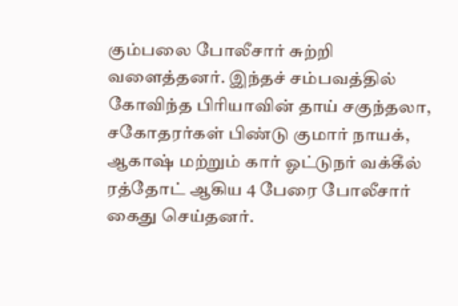கும்பலை போலீசார் சுற்றி வளைத்தனர். இந்தச் சம்பவத்தில் கோவிந்த பிரியாவின் தாய் சகுந்தலா, சகோதரர்கள் பிண்டு குமார் நாயக், ஆகாஷ் மற்றும் கார் ஓட்டுநர் வக்கீல் ரத்தோட் ஆகிய 4 பேரை போலீசார் கைது செய்தனர்.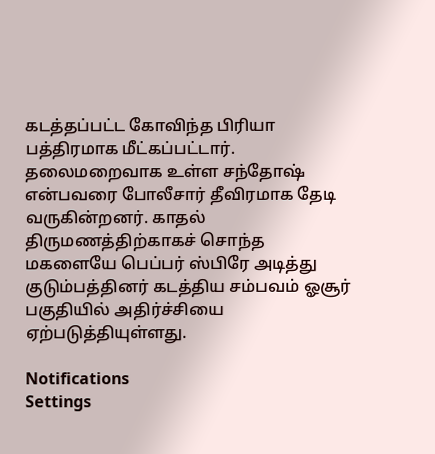கடத்தப்பட்ட கோவிந்த பிரியா பத்திரமாக மீட்கப்பட்டார். தலைமறைவாக உள்ள சந்தோஷ் என்பவரை போலீசார் தீவிரமாக தேடி வருகின்றனர். காதல் திருமணத்திற்காகச் சொந்த மகளையே பெப்பர் ஸ்பிரே அடித்து குடும்பத்தினர் கடத்திய சம்பவம் ஓசூர் பகுதியில் அதிர்ச்சியை ஏற்படுத்தியுள்ளது.

Notifications
Settings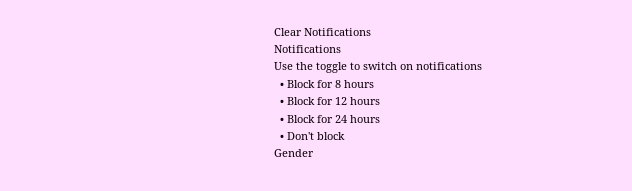Clear Notifications
Notifications
Use the toggle to switch on notifications
  • Block for 8 hours
  • Block for 12 hours
  • Block for 24 hours
  • Don't block
Gender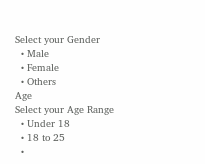Select your Gender
  • Male
  • Female
  • Others
Age
Select your Age Range
  • Under 18
  • 18 to 25
  •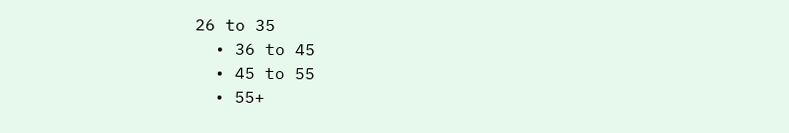26 to 35
  • 36 to 45
  • 45 to 55
  • 55+